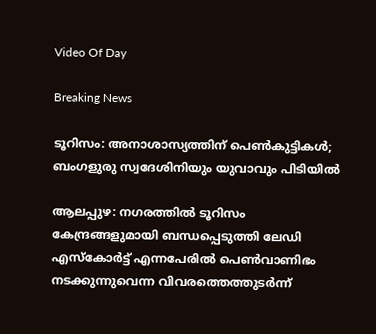Video Of Day

Breaking News

ടൂറിസം: അനാശാസ്യത്തിന് പെണ്‍കുട്ടികള്‍; ബംഗളുരു സ്വദേശിനിയും യുവാവും പിടിയില്‍

ആലപ്പുഴ: നഗരത്തില്‍ ടൂറിസം കേന്ദ്രങ്ങളുമായി ബന്ധപ്പെടുത്തി ലേഡി എസ്‌കോര്‍ട്ട്‌ എന്നപേരില്‍ പെണ്‍വാണിഭം നടക്കുന്നുവെന്ന വിവരത്തെത്തുടര്‍ന്ന്‌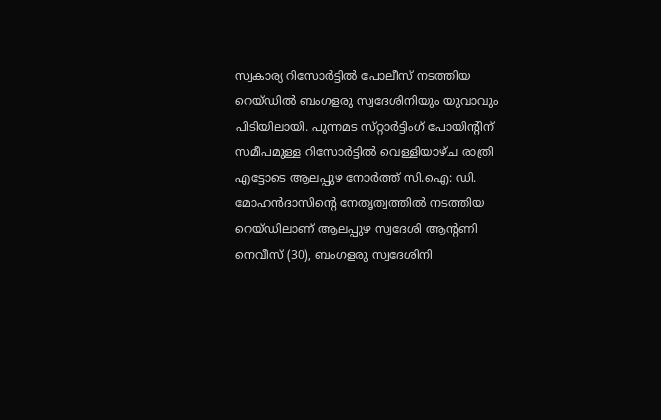സ്വകാര്യ റിസോര്‍ട്ടില്‍ പോലീസ്‌ നടത്തിയ റെയ്‌ഡില്‍ ബംഗളരു സ്വദേശിനിയും യുവാവും പിടിയിലായി. പുന്നമട സ്‌റ്റാര്‍ട്ടിംഗ്‌ പോയിന്റിന്‌ സമീപമുള്ള റിസോര്‍ട്ടില്‍ വെള്ളിയാഴ്‌ച രാത്രി എട്ടോടെ ആലപ്പുഴ നോര്‍ത്ത്‌ സി.ഐ: ഡി. മോഹന്‍ദാസിന്റെ നേതൃത്വത്തില്‍ നടത്തിയ റെയ്‌ഡിലാണ്‌ ആലപ്പുഴ സ്വദേശി ആന്റണി നെവീസ്‌ (30), ബംഗളരു സ്വദേശിനി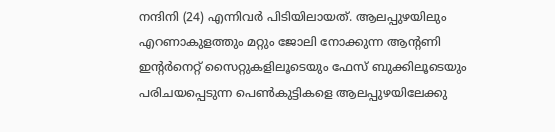നന്ദിനി (24) എന്നിവര്‍ പിടിയിലായത്‌. ആലപ്പുഴയിലും എറണാകുളത്തും മറ്റും ജോലി നോക്കുന്ന ആന്റണി ഇന്റര്‍നെറ്റ്‌ സൈറ്റുകളിലൂടെയും ഫേസ്‌ ബുക്കിലൂടെയും പരിചയപ്പെടുന്ന പെണ്‍കുട്ടികളെ ആലപ്പുഴയിലേക്കു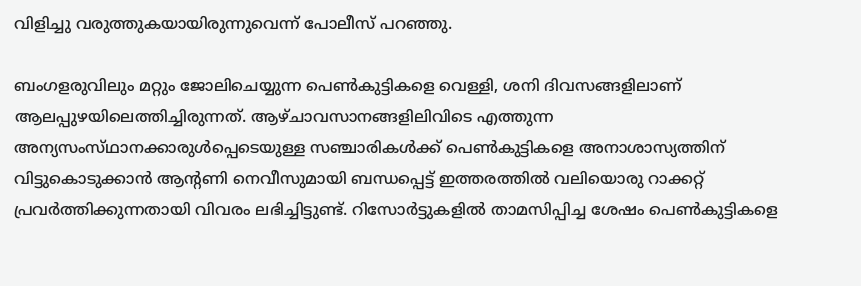വിളിച്ചു വരുത്തുകയായിരുന്നുവെന്ന്‌ പോലീസ്‌ പറഞ്ഞു.

ബംഗളരുവിലും മറ്റും ജോലിചെയ്യുന്ന പെണ്‍കുട്ടികളെ വെള്ളി, ശനി ദിവസങ്ങളിലാണ്‌ ആലപ്പുഴയിലെത്തിച്ചിരുന്നത്‌. ആഴ്‌ചാവസാനങ്ങളിലിവിടെ എത്തുന്ന അന്യസംസ്‌ഥാനക്കാരുള്‍പ്പെടെയുള്ള സഞ്ചാരികള്‍ക്ക്‌ പെണ്‍കുട്ടികളെ അനാശാസ്യത്തിന്‌ വിട്ടുകൊടുക്കാന്‍ ആന്റണി നെവീസുമായി ബന്ധപ്പെട്ട്‌ ഇത്തരത്തില്‍ വലിയൊരു റാക്കറ്റ്‌ പ്രവര്‍ത്തിക്കുന്നതായി വിവരം ലഭിച്ചിട്ടുണ്ട്‌. റിസോര്‍ട്ടുകളില്‍ താമസിപ്പിച്ച ശേഷം പെണ്‍കുട്ടികളെ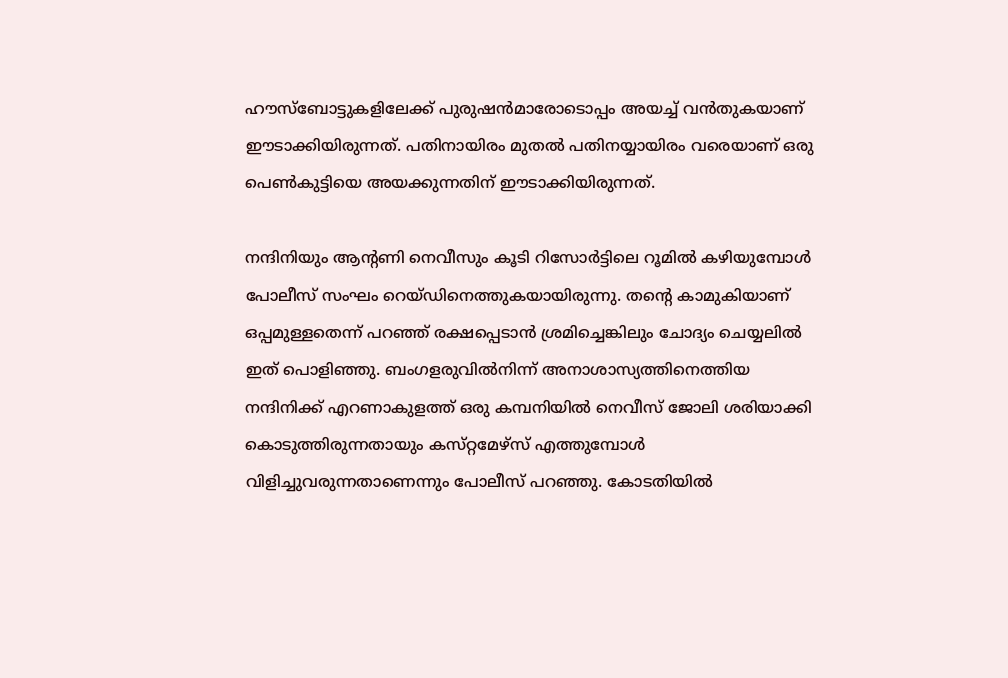ഹൗസ്‌ബോട്ടുകളിലേക്ക്‌ പുരുഷന്‍മാരോടൊപ്പം അയച്ച്‌ വന്‍തുകയാണ്‌ ഈടാക്കിയിരുന്നത്‌. പതിനായിരം മുതല്‍ പതിനയ്യായിരം വരെയാണ്‌ ഒരു പെണ്‍കുട്ടിയെ അയക്കുന്നതിന്‌ ഈടാക്കിയിരുന്നത്‌.

നന്ദിനിയും ആന്റണി നെവീസും കൂടി റിസോര്‍ട്ടിലെ റൂമില്‍ കഴിയുമ്പോള്‍ പോലീസ്‌ സംഘം റെയ്‌ഡിനെത്തുകയായിരുന്നു. തന്റെ കാമുകിയാണ്‌ ഒപ്പമുള്ളതെന്ന്‌ പറഞ്ഞ്‌ രക്ഷപ്പെടാന്‍ ശ്രമിച്ചെങ്കിലും ചോദ്യം ചെയ്യലില്‍ ഇത്‌ പൊളിഞ്ഞു. ബംഗളരുവില്‍നിന്ന്‌ അനാശാസ്യത്തിനെത്തിയ നന്ദിനിക്ക്‌ എറണാകുളത്ത്‌ ഒരു കമ്പനിയില്‍ നെവീസ്‌ ജോലി ശരിയാക്കി കൊടുത്തിരുന്നതായും കസ്‌റ്റമേഴ്‌സ്‌ എത്തുമ്പോള്‍ വിളിച്ചുവരുന്നതാണെന്നും പോലീസ്‌ പറഞ്ഞു. കോടതിയില്‍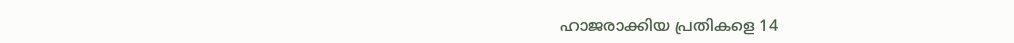ഹാജരാക്കിയ പ്രതികളെ 14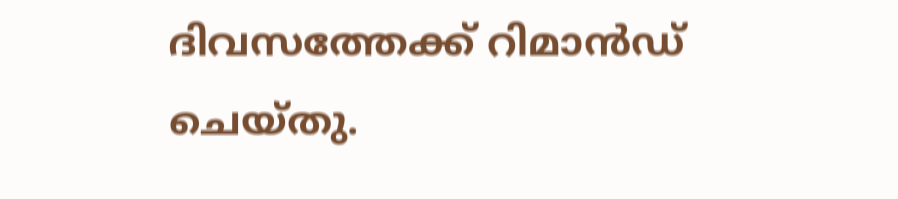ദിവസത്തേക്ക്‌ റിമാന്‍ഡ്‌ ചെയ്‌തു.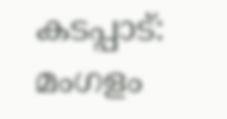കടപ്പാട്: മംഗളം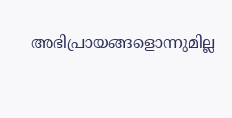അഭിപ്രായങ്ങളൊന്നുമില്ല